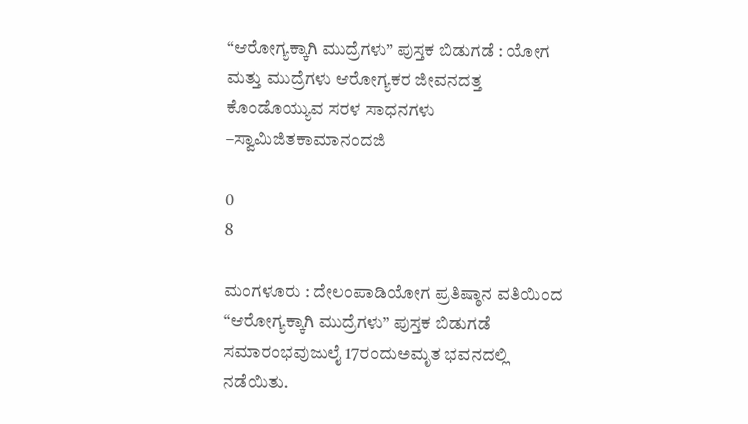“ಆರೋಗ್ಯಕ್ಕಾಗಿ ಮುದ್ರೆಗಳು” ಪುಸ್ತಕ ಬಿಡುಗಡೆ : ಯೋಗ ಮತ್ತು ಮುದ್ರೆಗಳು ಆರೋಗ್ಯಕರ ಜೀವನದತ್ತ ಕೊಂಡೊಯ್ಯುವ ಸರಳ ಸಾಧನಗಳು –ಸ್ವಾಮಿಜಿತಕಾಮಾನಂದಜಿ

0
8

ಮಂಗಳೂರು : ದೇಲಂಪಾಡಿಯೋಗ ಪ್ರತಿಷ್ಠಾನ ವತಿಯಿಂದ “ಆರೋಗ್ಯಕ್ಕಾಗಿ ಮುದ್ರೆಗಳು” ಪುಸ್ತಕ ಬಿಡುಗಡೆ ಸಮಾರಂಭವುಜುಲೈ 17ರಂದುಅಮೃತ ಭವನದಲ್ಲಿ ನಡೆಯಿತು.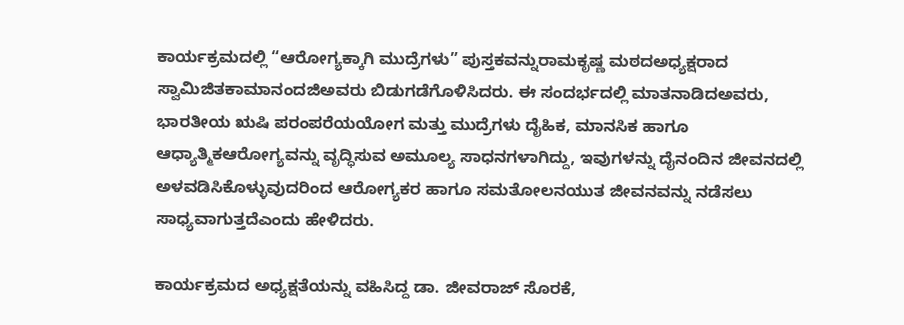ಕಾರ್ಯಕ್ರಮದಲ್ಲಿ “ಆರೋಗ್ಯಕ್ಕಾಗಿ ಮುದ್ರೆಗಳು” ಪುಸ್ತಕವನ್ನುರಾಮಕೃಷ್ಣ ಮಠದಅಧ್ಯಕ್ಷರಾದ ಸ್ವಾಮಿಜಿತಕಾಮಾನಂದಜಿಅವರು ಬಿಡುಗಡೆಗೊಳಿಸಿದರು. ಈ ಸಂದರ್ಭದಲ್ಲಿ ಮಾತನಾಡಿದಅವರು, ಭಾರತೀಯ ಋಷಿ ಪರಂಪರೆಯಯೋಗ ಮತ್ತು ಮುದ್ರೆಗಳು ದೈಹಿಕ, ಮಾನಸಿಕ ಹಾಗೂ ಆಧ್ಯಾತ್ಮಿಕಆರೋಗ್ಯವನ್ನು ವೃದ್ಧಿಸುವ ಅಮೂಲ್ಯ ಸಾಧನಗಳಾಗಿದ್ದು, ಇವುಗಳನ್ನು ದೈನಂದಿನ ಜೀವನದಲ್ಲಿ ಅಳವಡಿಸಿಕೊಳ್ಳುವುದರಿಂದ ಆರೋಗ್ಯಕರ ಹಾಗೂ ಸಮತೋಲನಯುತ ಜೀವನವನ್ನು ನಡೆಸಲು ಸಾಧ್ಯವಾಗುತ್ತದೆಎಂದು ಹೇಳಿದರು.

ಕಾರ್ಯಕ್ರಮದ ಅಧ್ಯಕ್ಷತೆಯನ್ನು ವಹಿಸಿದ್ದ ಡಾ. ಜೀವರಾಜ್ ಸೊರಕೆ,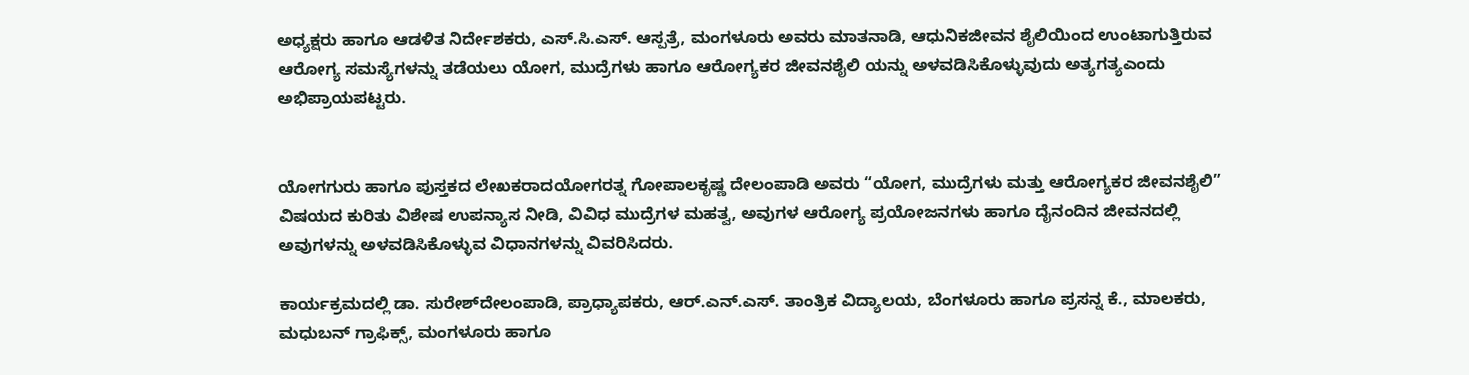ಅಧ್ಯಕ್ಷರು ಹಾಗೂ ಆಡಳಿತ ನಿರ್ದೇಶಕರು, ಎಸ್.ಸಿ.ಎಸ್. ಆಸ್ಪತ್ರೆ, ಮಂಗಳೂರು ಅವರು ಮಾತನಾಡಿ, ಆಧುನಿಕಜೀವನ ಶೈಲಿಯಿಂದ ಉಂಟಾಗುತ್ತಿರುವ ಆರೋಗ್ಯ ಸಮಸ್ಯೆಗಳನ್ನು ತಡೆಯಲು ಯೋಗ, ಮುದ್ರೆಗಳು ಹಾಗೂ ಆರೋಗ್ಯಕರ ಜೀವನಶೈಲಿ ಯನ್ನು ಅಳವಡಿಸಿಕೊಳ್ಳುವುದು ಅತ್ಯಗತ್ಯಎಂದು ಅಭಿಪ್ರಾಯಪಟ್ಟರು.


ಯೋಗಗುರು ಹಾಗೂ ಪುಸ್ತಕದ ಲೇಖಕರಾದಯೋಗರತ್ನ ಗೋಪಾಲಕೃಷ್ಣ ದೇಲಂಪಾಡಿ ಅವರು “ಯೋಗ, ಮುದ್ರೆಗಳು ಮತ್ತು ಆರೋಗ್ಯಕರ ಜೀವನಶೈಲಿ” ವಿಷಯದ ಕುರಿತು ವಿಶೇಷ ಉಪನ್ಯಾಸ ನೀಡಿ, ವಿವಿಧ ಮುದ್ರೆಗಳ ಮಹತ್ವ, ಅವುಗಳ ಆರೋಗ್ಯ ಪ್ರಯೋಜನಗಳು ಹಾಗೂ ದೈನಂದಿನ ಜೀವನದಲ್ಲಿ ಅವುಗಳನ್ನು ಅಳವಡಿಸಿಕೊಳ್ಳುವ ವಿಧಾನಗಳನ್ನು ವಿವರಿಸಿದರು.

ಕಾರ್ಯಕ್ರಮದಲ್ಲಿ ಡಾ. ಸುರೇಶ್‌ದೇಲಂಪಾಡಿ, ಪ್ರಾಧ್ಯಾಪಕರು, ಆರ್.ಎನ್.ಎಸ್. ತಾಂತ್ರಿಕ ವಿದ್ಯಾಲಯ, ಬೆಂಗಳೂರು ಹಾಗೂ ಪ್ರಸನ್ನ ಕೆ., ಮಾಲಕರು, ಮಧುಬನ್ ಗ್ರಾಫಿಕ್ಸ್, ಮಂಗಳೂರು ಹಾಗೂ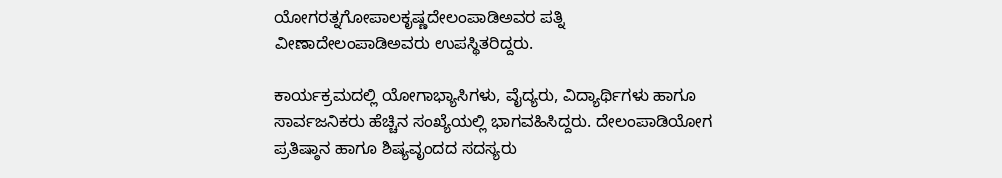ಯೋಗರತ್ನಗೋಪಾಲಕೃಷ್ಣದೇಲಂಪಾಡಿಅವರ ಪತ್ನಿ ವೀಣಾದೇಲಂಪಾಡಿಅವರು ಉಪಸ್ಥಿತರಿದ್ದರು.

ಕಾರ್ಯಕ್ರಮದಲ್ಲಿ ಯೋಗಾಭ್ಯಾಸಿಗಳು, ವೈದ್ಯರು, ವಿದ್ಯಾರ್ಥಿಗಳು ಹಾಗೂ ಸಾರ್ವಜನಿಕರು ಹೆಚ್ಚಿನ ಸಂಖ್ಯೆಯಲ್ಲಿ ಭಾಗವಹಿಸಿದ್ದರು. ದೇಲಂಪಾಡಿಯೋಗ ಪ್ರತಿಷ್ಠಾನ ಹಾಗೂ ಶಿಷ್ಯವೃಂದದ ಸದಸ್ಯರು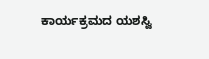ಕಾರ್ಯಕ್ರಮದ ಯಶಸ್ವಿ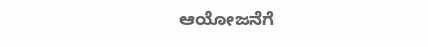ಆಯೋಜನೆಗೆ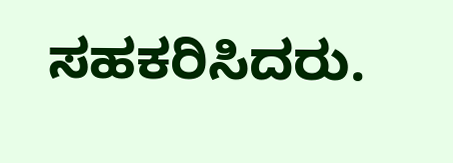ಸಹಕರಿಸಿದರು.